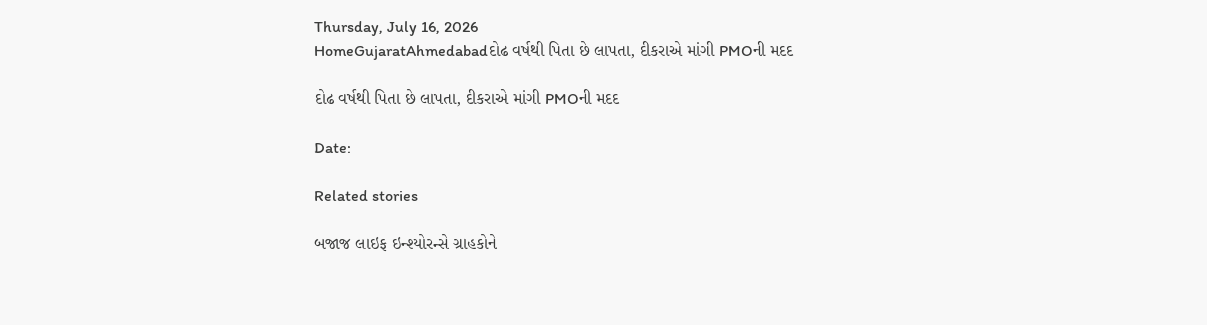Thursday, July 16, 2026
HomeGujaratAhmedabadદોઢ વર્ષથી પિતા છે લાપતા, દીકરાએ માંગી PMOની મદદ

દોઢ વર્ષથી પિતા છે લાપતા, દીકરાએ માંગી PMOની મદદ

Date:

Related stories

બજાજ લાઇફ ઇન્શ્યોરન્સે ગ્રાહકોને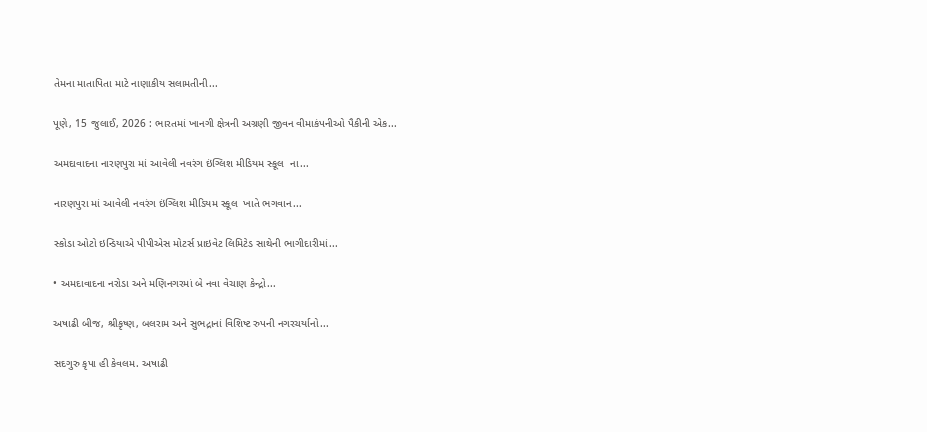તેમના માતાપિતા માટે નાણાકીય સલામતીની...

પૂણે, 15 જુલાઈ, 2026 : ભારતમાં ખાનગી ક્ષેત્રની અગ્રણી જીવન વીમાકંપનીઓ પૈકીની એક...

અમદાવાદના નારણપુરા માં આવેલી નવરંગ ઇંગ્લિશ મીડિયમ સ્કૂલ  ના...

નારણપુરા માં આવેલી નવરંગ ઇંગ્લિશ મીડિયમ સ્કૂલ  ખાતે ભગવાન...

સ્કોડા ઓટો ઇન્ડિયાએ પીપીએસ મોટર્સ પ્રાઇવેટ લિમિટેડ સાથેની ભાગીદારીમાં...

• અમદાવાદના નરોડા અને મણિનગરમાં બે નવા વેચાણ કેન્દ્રો...

અષાઢી બીજ, શ્રીકૃષ્ણ, બલરામ અને સુભદ્રાનાં વિશિષ્ટ રુપની નગરચર્યાનો...

સદગુરુ કૃપા હી કેવલમ. અષાઢી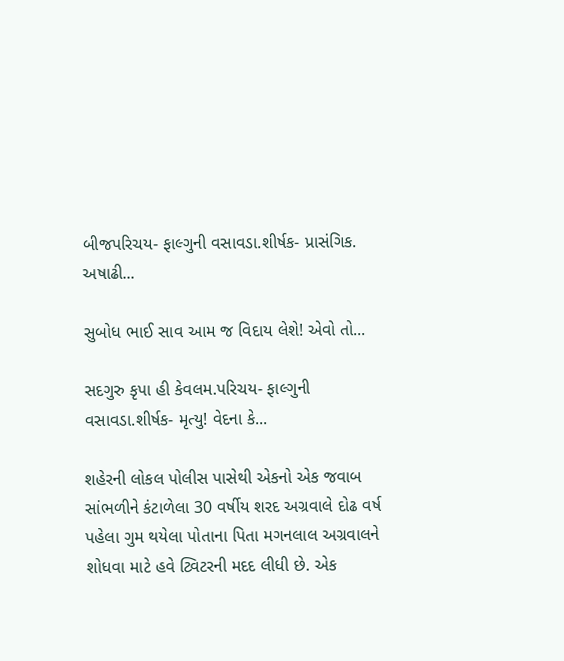બીજપરિચય- ફાલ્ગુની વસાવડા.શીર્ષક- પ્રાસંગિક. અષાઢી...

સુબોધ ભાઈ સાવ આમ જ વિદાય લેશે! એવો તો...

સદગુરુ કૃપા હી કેવલમ.પરિચય- ફાલ્ગુની વસાવડા.શીર્ષક- મૃત્યુ! વેદના કે...

શહેરની લોકલ પોલીસ પાસેથી એકનો એક જવાબ સાંભળીને કંટાળેલા 30 વર્ષીય શરદ અગ્રવાલે દોઢ વર્ષ પહેલા ગુમ થયેલા પોતાના પિતા મગનલાલ અગ્રવાલને શોધવા માટે હવે ટ્વિટરની મદદ લીધી છે. એક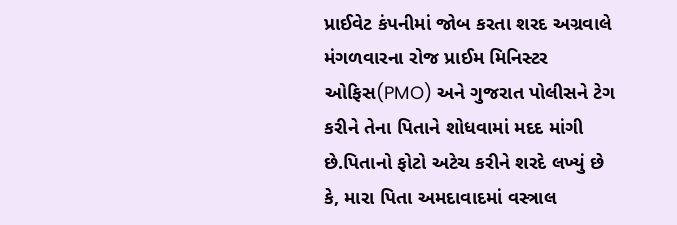પ્રાઈવેટ કંપનીમાં જોબ કરતા શરદ અગ્રવાલે મંગળવારના રોજ પ્રાઈમ મિનિસ્ટર ઓફિસ(PMO) અને ગુજરાત પોલીસને ટેગ કરીને તેના પિતાને શોધવામાં મદદ માંગી છે.પિતાનો ફોટો અટેચ કરીને શરદે લખ્યું છે કે, મારા પિતા અમદાવાદમાં વસ્ત્રાલ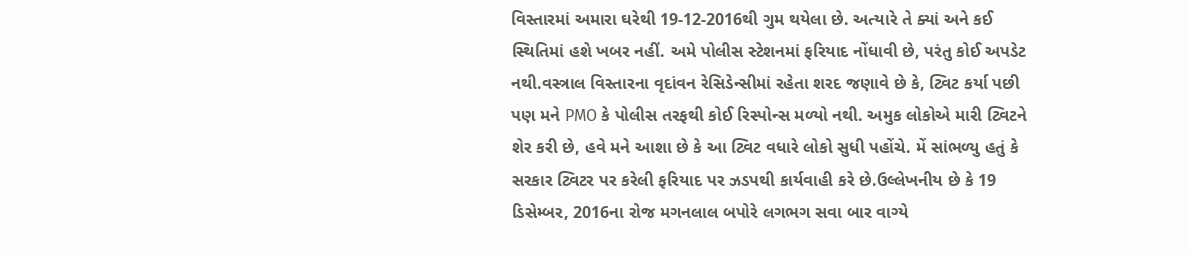વિસ્તારમાં અમારા ઘરેથી 19-12-2016થી ગુમ થયેલા છે. અત્યારે તે ક્યાં અને કઈ સ્થિતિમાં હશે ખબર નહીં. અમે પોલીસ સ્ટેશનમાં ફરિયાદ નોંધાવી છે, પરંતુ કોઈ અપડેટ નથી.વસ્ત્રાલ વિસ્તારના વૃદાંવન રેસિડેન્સીમાં રહેતા શરદ જણાવે છે કે, ટ્વિટ કર્યા પછી પણ મને PMO કે પોલીસ તરફથી કોઈ રિસ્પોન્સ મળ્યો નથી. અમુક લોકોએ મારી ટ્વિટને શેર કરી છે, હવે મને આશા છે કે આ ટ્વિટ વધારે લોકો સુધી પહોંચે. મેં સાંભળ્યુ હતું કે સરકાર ટ્વિટર પર કરેલી ફરિયાદ પર ઝડપથી કાર્યવાહી કરે છે.ઉલ્લેખનીય છે કે 19 ડિસેમ્બર, 2016ના રોજ મગનલાલ બપોરે લગભગ સવા બાર વાગ્યે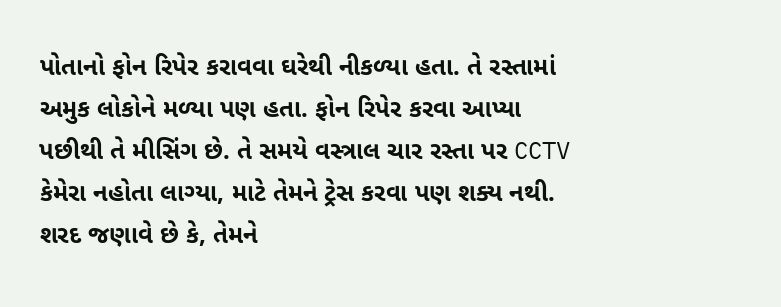પોતાનો ફોન રિપેર કરાવવા ઘરેથી નીકળ્યા હતા. તે રસ્તામાં અમુક લોકોને મળ્યા પણ હતા. ફોન રિપેર કરવા આપ્યા પછીથી તે મીસિંગ છે. તે સમયે વસ્ત્રાલ ચાર રસ્તા પર CCTV કેમેરા નહોતા લાગ્યા, માટે તેમને ટ્રેસ કરવા પણ શક્ય નથી. શરદ જણાવે છે કે, તેમને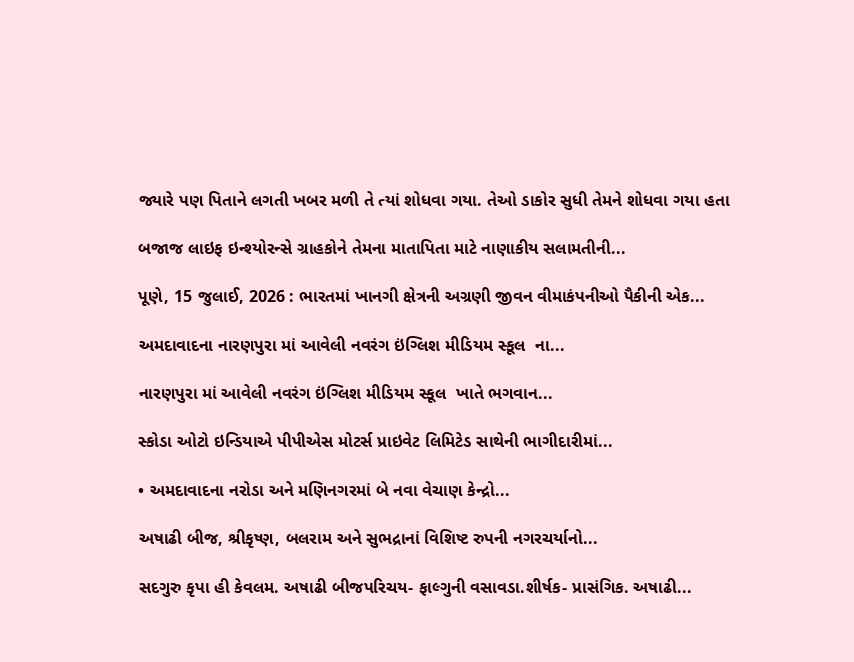જ્યારે પણ પિતાને લગતી ખબર મળી તે ત્યાં શોધવા ગયા. તેઓ ડાકોર સુધી તેમને શોધવા ગયા હતા

બજાજ લાઇફ ઇન્શ્યોરન્સે ગ્રાહકોને તેમના માતાપિતા માટે નાણાકીય સલામતીની...

પૂણે, 15 જુલાઈ, 2026 : ભારતમાં ખાનગી ક્ષેત્રની અગ્રણી જીવન વીમાકંપનીઓ પૈકીની એક...

અમદાવાદના નારણપુરા માં આવેલી નવરંગ ઇંગ્લિશ મીડિયમ સ્કૂલ  ના...

નારણપુરા માં આવેલી નવરંગ ઇંગ્લિશ મીડિયમ સ્કૂલ  ખાતે ભગવાન...

સ્કોડા ઓટો ઇન્ડિયાએ પીપીએસ મોટર્સ પ્રાઇવેટ લિમિટેડ સાથેની ભાગીદારીમાં...

• અમદાવાદના નરોડા અને મણિનગરમાં બે નવા વેચાણ કેન્દ્રો...

અષાઢી બીજ, શ્રીકૃષ્ણ, બલરામ અને સુભદ્રાનાં વિશિષ્ટ રુપની નગરચર્યાનો...

સદગુરુ કૃપા હી કેવલમ. અષાઢી બીજપરિચય- ફાલ્ગુની વસાવડા.શીર્ષક- પ્રાસંગિક. અષાઢી...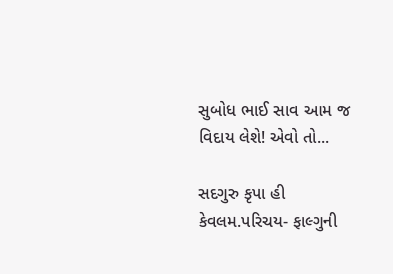સુબોધ ભાઈ સાવ આમ જ વિદાય લેશે! એવો તો...

સદગુરુ કૃપા હી કેવલમ.પરિચય- ફાલ્ગુની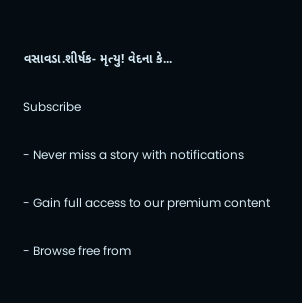વસાવડા.શીર્ષક- મૃત્યુ! વેદના કે...

Subscribe

- Never miss a story with notifications

- Gain full access to our premium content

- Browse free from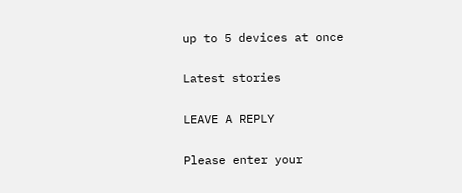up to 5 devices at once

Latest stories

LEAVE A REPLY

Please enter your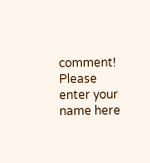comment!
Please enter your name here